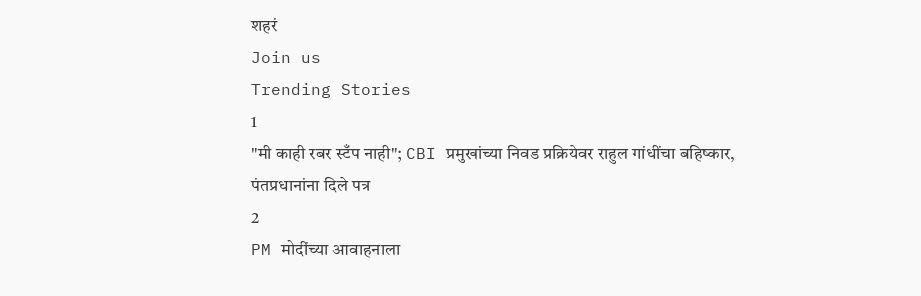शहरं
Join us
Trending Stories
1
"मी काही रबर स्टँप नाही"; CBI प्रमुखांच्या निवड प्रक्रियेवर राहुल गांधींचा बहिष्कार, पंतप्रधानांना दिले पत्र
2
PM मोदींच्या आवाहनाला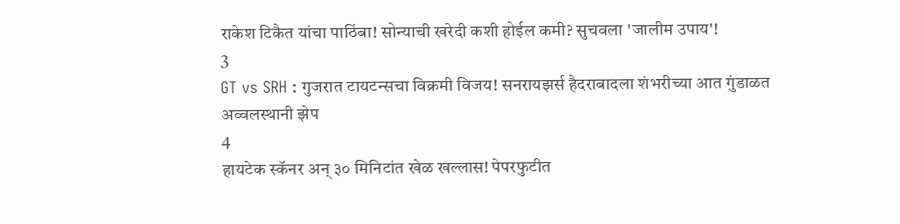राकेश टिकैत यांचा पाठिंबा! सोन्याची खरेदी कशी होईल कमी? सुचवला 'जालीम उपाय'!
3
GT vs SRH : गुजरात टायटन्सचा विक्रमी विजय! सनरायझर्स हैदराबादला शंभरीच्या आत गुंडाळत अव्वलस्थानी झेप
4
हायटेक स्कॅनर अन् ३० मिनिटांत खेळ खल्लास! पेपरफुटीत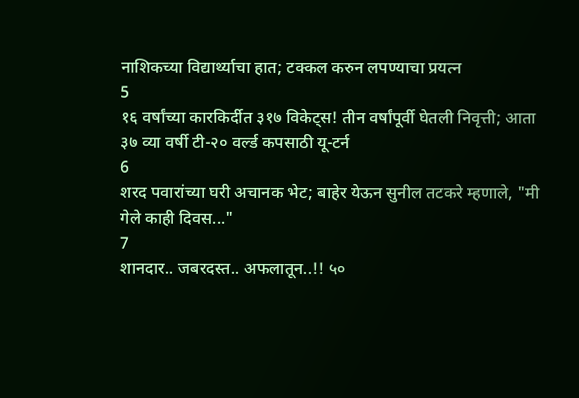नाशिकच्या विद्यार्थ्याचा हात; टक्कल करुन लपण्याचा प्रयत्न
5
१६ वर्षांच्या कारकिर्दीत ३१७ विकेट्स! तीन वर्षांपूर्वी घेतली निवृत्ती; आता ३७ व्या वर्षी टी-२० वर्ल्ड कपसाठी यू-टर्न
6
शरद पवारांच्या घरी अचानक भेट; बाहेर येऊन सुनील तटकरे म्हणाले, "मी गेले काही दिवस..."
7
शानदार.. जबरदस्त.. अफलातून..!! ५०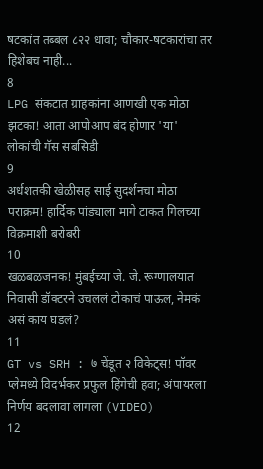षटकांत तब्बल ८२२ धावा; चौकार-षटकारांचा तर हिशेबच नाही...
8
LPG संकटात ग्राहकांना आणखी एक मोठा झटका! आता आपोआप बंद होणार 'या' लोकांची गॅस सबसिडी
9
अर्धशतकी खेळीसह साई सुदर्शनचा मोठा पराक्रम! हार्दिक पांड्याला मागे टाकत गिलच्या विक्रमाशी बरोबरी
10
खळबळजनक! मुंबईच्या जे. जे. रूग्णालयात निवासी डॉक्टरने उचललं टोकाचं पाऊल, नेमकं असं काय घडलं?
11
GT vs SRH : ७ चेंडूत २ विकेट्स! पॉवर प्लेमध्ये विदर्भकर प्रफुल हिंगेची हवा; अंपायरला निर्णय बदलावा लागला (VIDEO)
12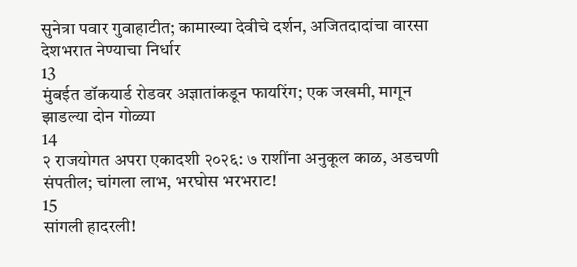सुनेत्रा पवार गुवाहाटीत; कामाख्या देवीचे दर्शन, अजितदादांचा वारसा देशभरात नेण्याचा निर्धार
13
मुंबईत डॉकयार्ड रोडवर अज्ञातांकडून फायरिंग; एक जखमी, मागून झाडल्या दोन गोळ्या
14
२ राजयोगत अपरा एकादशी २०२६: ७ राशींना अनुकूल काळ, अडचणी संपतील; चांगला लाभ, भरघोस भरभराट!
15
सांगली हादरली!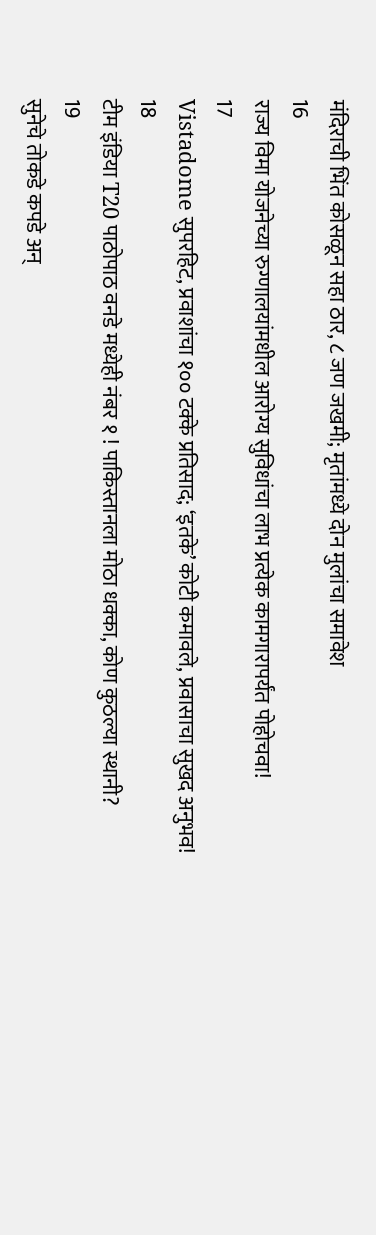मंदिराची भिंत कोसळून सहा ठार, ८ जण जखमी; मृतांमध्ये दोन मुलांचा समावेश
16
राज्य विमा योजनेच्या रुग्णालयांमधील आरोग्य सुविधांचा लाभ प्रत्येक कामगारापर्यंत पोहोचवा!
17
Vistadome सुपरहिट, प्रवाशांचा १०० टक्के प्रतिसाद; ‘इतके’ कोटी कमावले, प्रवासाचा सुखद अनुभव!
18
टीम इंडिया T20 पाठोपाठ वनडे मध्येही नंबर १ ! पाकिस्तानला मोठा धक्का, कोण कुठल्या स्थानी?
19
सुनेचे तोकडे कपडे अन्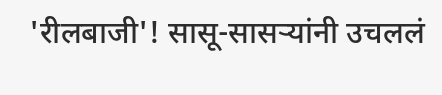'रीलबाजी'! सासू-सासऱ्यांनी उचललं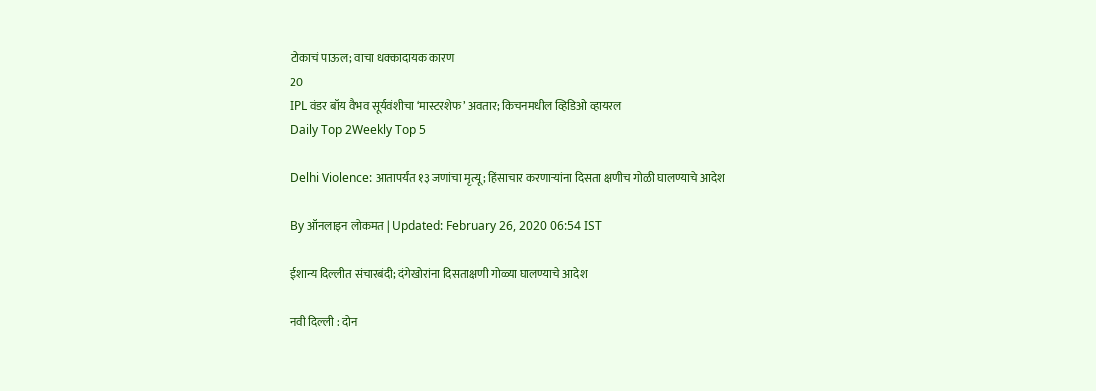टोकाचं पाऊल; वाचा धक्कादायक कारण
20
IPL वंडर बॉय वैभव सूर्यवंशीचा ‘मास्टरशेफ’ अवतार; किचनमधील व्हिडिओ व्हायरल
Daily Top 2Weekly Top 5

Delhi Violence: आतापर्यंत १३ जणांचा मृत्यू; हिंसाचार करणाऱ्यांना दिसता क्षणीच गोळी घालण्याचे आदेश

By ऑनलाइन लोकमत | Updated: February 26, 2020 06:54 IST

ईशान्य दिल्लीत संचारबंदी; दंगेखोरांना दिसताक्षणी गोळ्या घालण्याचे आदेश

नवी दिल्ली : दोन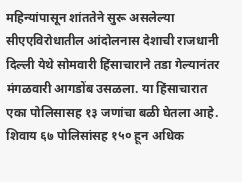महिन्यांपासून शांततेने सुरू असलेल्या सीएएविरोधातील आंदोलनास देशाची राजधानी दिल्ली येथे सोमवारी हिंसाचाराने तडा गेल्यानंतर मंगळवारी आगडोंब उसळला. या हिंसाचारात एका पोलिसासह १३ जणांचा बळी घेतला आहे. शिवाय ६७ पोलिसांसह १५० हून अधिक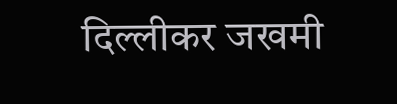दिल्लीकर जखमी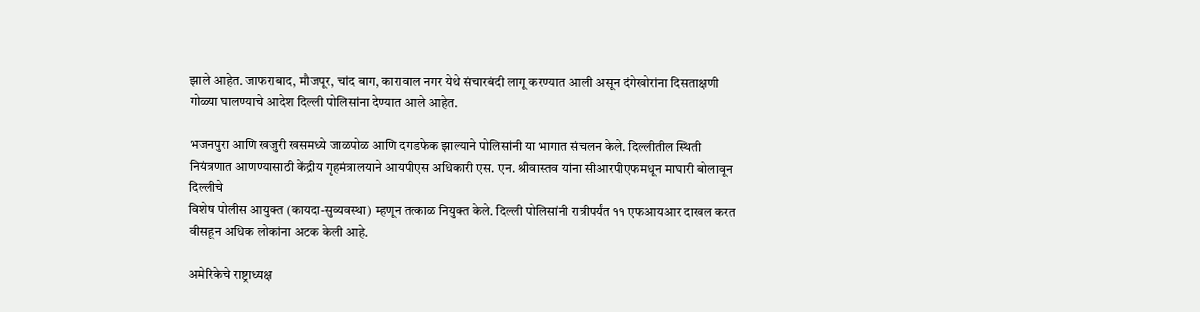झाले आहेत. जाफराबाद, मौजपूर, चांद बाग, कारावाल नगर येथे संचारबंदी लागू करण्यात आली असून दंगेखोरांना दिसताक्षणी गोळ्या घालण्याचे आदेश दिल्ली पोलिसांना देण्यात आले आहेत.

भजनपुरा आणि खजुरी खसमध्ये जाळपोळ आणि दगडफेक झाल्याने पोलिसांनी या भागात संचलन केले. दिल्लीतील स्थिती नियंत्रणात आणण्यासाठी केंद्रीय गृहमंत्रालयाने आयपीएस अधिकारी एस. एन. श्रीवास्तव यांना सीआरपीएफमधून माघारी बोलावून दिल्लीचे
विशेष पोलीस आयुक्त (कायदा-सुव्यवस्था) म्हणून तत्काळ नियुक्त केले. दिल्ली पोलिसांनी रात्रीपर्यंत ११ एफआयआर दाखल करत
वीसहून अधिक लोकांना अटक केली आहे.

अमेरिकेचे राष्ट्राध्यक्ष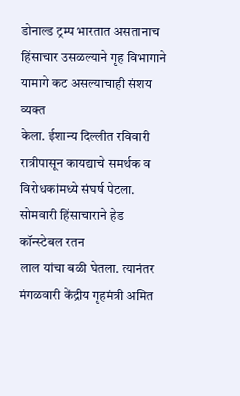डोनाल्ड ट्रम्प भारतात असतानाच हिंसाचार उसळल्याने गृह विभागाने यामागे कट असल्याचाही संशय व्यक्त
केला. ईशान्य दिल्लीत रविवारी रात्रीपासून कायद्याचे समर्थक व विरोधकांमध्ये संघर्ष पेटला. सोमवारी हिंसाचाराने हेड कॉन्स्टेबल रतन
लाल यांचा बळी घेतला. त्यानंतर मंगळवारी केंद्रीय गृहमंत्री अमित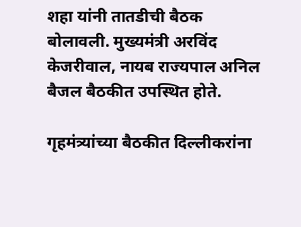शहा यांनी तातडीची बैठक बोलावली. मुख्यमंत्री अरविंद केजरीवाल, नायब राज्यपाल अनिल बैजल बैठकीत उपस्थित होते.

गृहमंत्र्यांच्या बैठकीत दिल्लीकरांना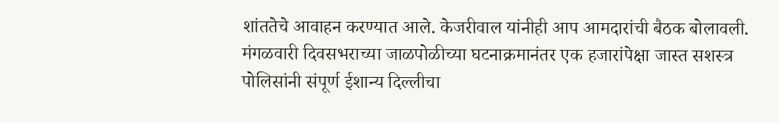शांततेचे आवाहन करण्यात आले. केजरीवाल यांनीही आप आमदारांची बैठक बोलावली. मंगळवारी दिवसभराच्या जाळपोळीच्या घटनाक्रमानंतर एक हजारांपेक्षा जास्त सशस्त्र पोलिसांनी संपूर्ण ईशान्य दिल्लीचा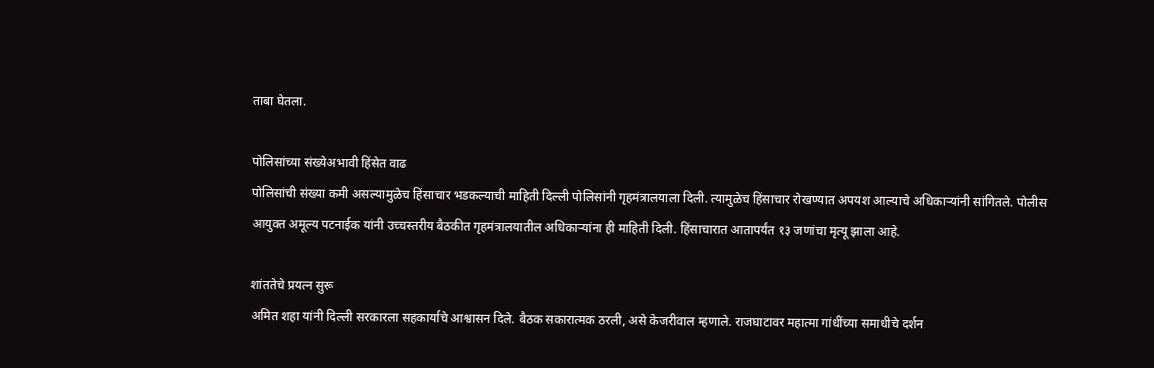ताबा घेतला.

पोलिसांच्या संख्येअभावी हिंसेत वाढ
पोलिसांची संख्या कमी असल्यामुळेच हिंसाचार भडकल्याची माहिती दिल्ली पोलिसांनी गृहमंत्रालयाला दिली. त्यामुळेच हिंसाचार रोखण्यात अपयश आल्याचे अधिकाऱ्यांनी सांगितले. पोलीस आयुक्त अमूल्य पटनाईक यांनी उच्चस्तरीय बैठकीत गृहमंत्रालयातील अधिकाऱ्यांना ही माहिती दिली. हिंसाचारात आतापर्यंत १३ जणांचा मृत्यू झाला आहे.

शांततेचे प्रयत्न सुरू
अमित शहा यांनी दिल्ली सरकारला सहकार्याचे आश्वासन दिले. बैठक सकारात्मक ठरली, असे केजरीवाल म्हणाले. राजघाटावर महात्मा गांधींच्या समाधीचे दर्शन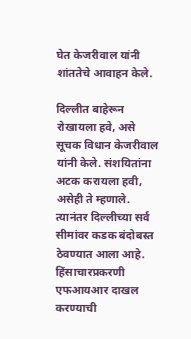घेत केजरीवाल यांनी शांततेचे आवाहन केले.

दिल्लीत बाहेरून रोखायला हवे, असे सूचक विधान केजरीवाल यांनी केले. संशयितांना अटक करायला हवी, असेही ते म्हणाले. त्यानंतर दिल्लीच्या सर्व सीमांवर कडक बंदोबस्त ठेवण्यात आला आहे.
हिंसाचारप्रकरणी एफआयआर दाखल करण्याची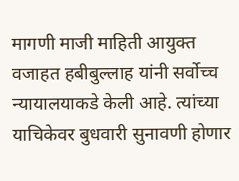मागणी माजी माहिती आयुक्त वजाहत हबीबुल्लाह यांनी सर्वोच्च न्यायालयाकडे केली आहे. त्यांच्या याचिकेवर बुधवारी सुनावणी होणार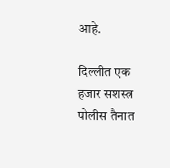आहे.

दिल्लीत एक हजार सशस्त्र पोलीस तैनात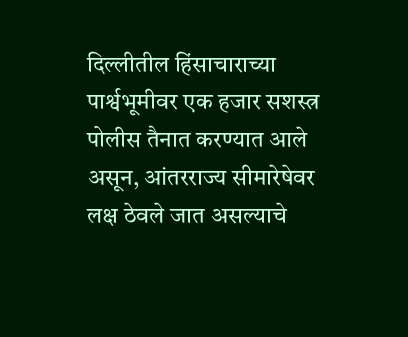दिल्लीतील हिंसाचाराच्या पार्श्वभूमीवर एक हजार सशस्त्र पोलीस तैनात करण्यात आले असून, आंतरराज्य सीमारेषेवर लक्ष ठेवले जात असल्याचे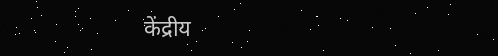केंद्रीय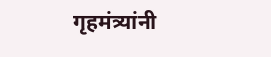गृहमंत्र्यांनी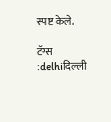स्पष्ट केले.

टॅग्स :delhiदिल्ली